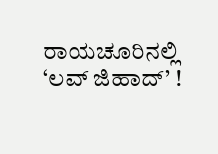ರಾಯಚೂರಿನಲ್ಲಿ ‘ಲವ್ ಜಿಹಾದ್’ !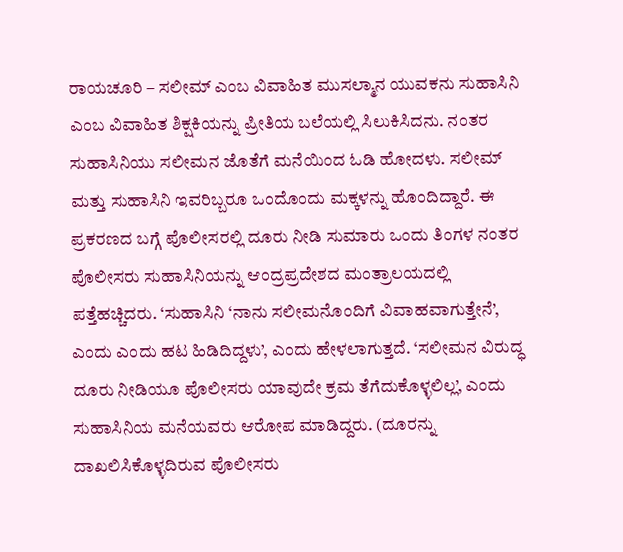ರಾಯಚೂರಿ – ಸಲೀಮ್ ಎಂಬ ವಿವಾಹಿತ ಮುಸಲ್ಮಾನ ಯುವಕನು ಸುಹಾಸಿನಿ ಎಂಬ ವಿವಾಹಿತ ಶಿಕ್ಷಕಿಯನ್ನು ಪ್ರೀತಿಯ ಬಲೆಯಲ್ಲಿ ಸಿಲುಕಿಸಿದನು. ನಂತರ ಸುಹಾಸಿನಿಯು ಸಲೀಮನ ಜೊತೆಗೆ ಮನೆಯಿಂದ ಓಡಿ ಹೋದಳು. ಸಲೀಮ್ ಮತ್ತು ಸುಹಾಸಿನಿ ಇವರಿಬ್ಬರೂ ಒಂದೊಂದು ಮಕ್ಕಳನ್ನು ಹೊಂದಿದ್ದಾರೆ. ಈ ಪ್ರಕರಣದ ಬಗ್ಗೆ ಪೊಲೀಸರಲ್ಲಿ ದೂರು ನೀಡಿ ಸುಮಾರು ಒಂದು ತಿಂಗಳ ನಂತರ ಪೊಲೀಸರು ಸುಹಾಸಿನಿಯನ್ನು ಆಂದ್ರಪ್ರದೇಶದ ಮಂತ್ರಾಲಯದಲ್ಲಿ ಪತ್ತೆಹಚ್ಚಿದರು. ‘ಸುಹಾಸಿನಿ ‘ನಾನು ಸಲೀಮನೊಂದಿಗೆ ವಿವಾಹವಾಗುತ್ತೇನೆ’, ಎಂದು ಎಂದು ಹಟ ಹಿಡಿದಿದ್ದಳು’, ಎಂದು ಹೇಳಲಾಗುತ್ತದೆ. ‘ಸಲೀಮನ ವಿರುದ್ಧ ದೂರು ನೀಡಿಯೂ ಪೊಲೀಸರು ಯಾವುದೇ ಕ್ರಮ ತೆಗೆದುಕೊಳ್ಳಲಿಲ್ಲ’, ಎಂದು ಸುಹಾಸಿನಿಯ ಮನೆಯವರು ಆರೋಪ ಮಾಡಿದ್ದರು. (ದೂರನ್ನು ದಾಖಲಿಸಿಕೊಳ್ಳದಿರುವ ಪೊಲೀಸರು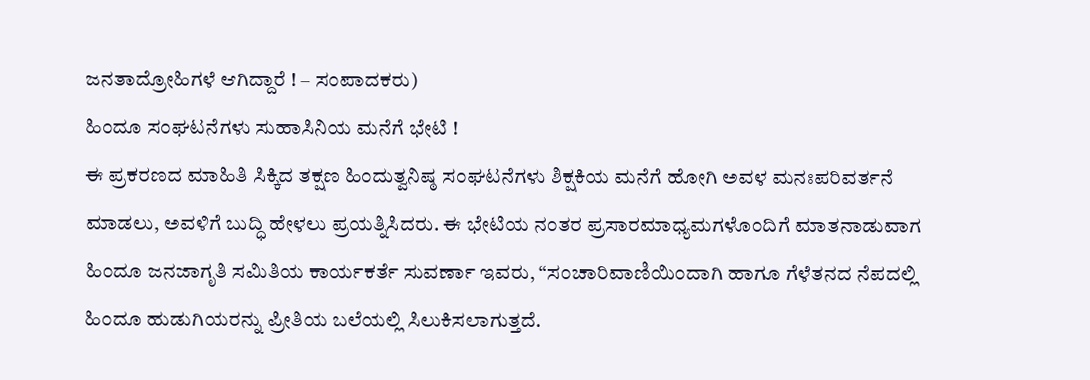ಜನತಾದ್ರೋಹಿಗಳೆ ಆಗಿದ್ದಾರೆ ! – ಸಂಪಾದಕರು)
ಹಿಂದೂ ಸಂಘಟನೆಗಳು ಸುಹಾಸಿನಿಯ ಮನೆಗೆ ಭೇಟಿ !
ಈ ಪ್ರಕರಣದ ಮಾಹಿತಿ ಸಿಕ್ಕಿದ ತಕ್ಷಣ ಹಿಂದುತ್ವನಿಷ್ಠ ಸಂಘಟನೆಗಳು ಶಿಕ್ಷಕಿಯ ಮನೆಗೆ ಹೋಗಿ ಅವಳ ಮನಃಪರಿವರ್ತನೆ ಮಾಡಲು, ಅವಳಿಗೆ ಬುದ್ಧಿ ಹೇಳಲು ಪ್ರಯತ್ನಿಸಿದರು. ಈ ಭೇಟಿಯ ನಂತರ ಪ್ರಸಾರಮಾಧ್ಯಮಗಳೊಂದಿಗೆ ಮಾತನಾಡುವಾಗ ಹಿಂದೂ ಜನಜಾಗೃತಿ ಸಮಿತಿಯ ಕಾರ್ಯಕರ್ತೆ ಸುವರ್ಣಾ ಇವರು, “ಸಂಚಾರಿವಾಣಿಯಿಂದಾಗಿ ಹಾಗೂ ಗೆಳೆತನದ ನೆಪದಲ್ಲಿ ಹಿಂದೂ ಹುಡುಗಿಯರನ್ನು ಪ್ರೀತಿಯ ಬಲೆಯಲ್ಲಿ ಸಿಲುಕಿಸಲಾಗುತ್ತದೆ.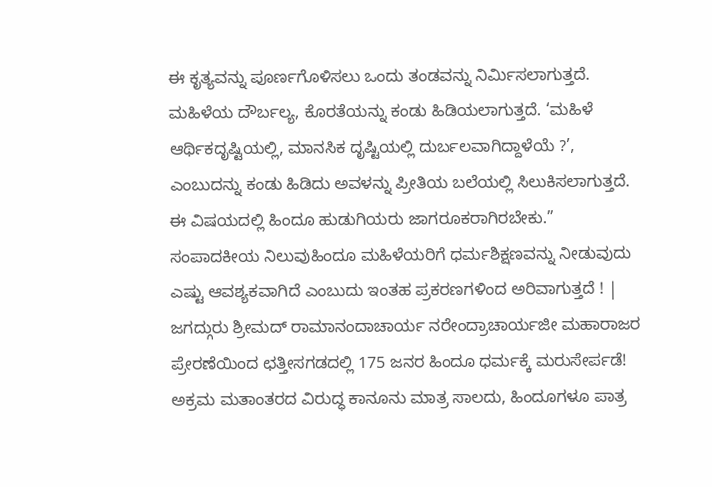ಈ ಕೃತ್ಯವನ್ನು ಪೂರ್ಣಗೊಳಿಸಲು ಒಂದು ತಂಡವನ್ನು ನಿರ್ಮಿಸಲಾಗುತ್ತದೆ. ಮಹಿಳೆಯ ದೌರ್ಬಲ್ಯ, ಕೊರತೆಯನ್ನು ಕಂಡು ಹಿಡಿಯಲಾಗುತ್ತದೆ. ‘ಮಹಿಳೆ ಆರ್ಥಿಕದೃಷ್ಟಿಯಲ್ಲಿ, ಮಾನಸಿಕ ದೃಷ್ಟಿಯಲ್ಲಿ ದುರ್ಬಲವಾಗಿದ್ದಾಳೆಯೆ ?’, ಎಂಬುದನ್ನು ಕಂಡು ಹಿಡಿದು ಅವಳನ್ನು ಪ್ರೀತಿಯ ಬಲೆಯಲ್ಲಿ ಸಿಲುಕಿಸಲಾಗುತ್ತದೆ. ಈ ವಿಷಯದಲ್ಲಿ ಹಿಂದೂ ಹುಡುಗಿಯರು ಜಾಗರೂಕರಾಗಿರಬೇಕು.”
ಸಂಪಾದಕೀಯ ನಿಲುವುಹಿಂದೂ ಮಹಿಳೆಯರಿಗೆ ಧರ್ಮಶಿಕ್ಷಣವನ್ನು ನೀಡುವುದು ಎಷ್ಟು ಆವಶ್ಯಕವಾಗಿದೆ ಎಂಬುದು ಇಂತಹ ಪ್ರಕರಣಗಳಿಂದ ಅರಿವಾಗುತ್ತದೆ ! |
ಜಗದ್ಗುರು ಶ್ರೀಮದ್ ರಾಮಾನಂದಾಚಾರ್ಯ ನರೇಂದ್ರಾಚಾರ್ಯಜೀ ಮಹಾರಾಜರ ಪ್ರೇರಣೆಯಿಂದ ಛತ್ತೀಸಗಡದಲ್ಲಿ 175 ಜನರ ಹಿಂದೂ ಧರ್ಮಕ್ಕೆ ಮರುಸೇರ್ಪಡೆ!
ಅಕ್ರಮ ಮತಾಂತರದ ವಿರುದ್ಧ ಕಾನೂನು ಮಾತ್ರ ಸಾಲದು, ಹಿಂದೂಗಳೂ ಪಾತ್ರ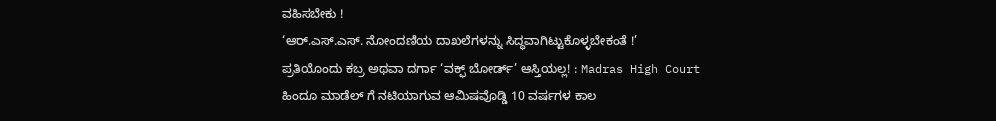ವಹಿಸಬೇಕು !
‘ಆರ್.ಎಸ್.ಎಸ್. ನೋಂದಣಿಯ ದಾಖಲೆಗಳನ್ನು ಸಿದ್ಧವಾಗಿಟ್ಟುಕೊಳ್ಳಬೇಕಂತೆ !’
ಪ್ರತಿಯೊಂದು ಕಬ್ರ ಅಥವಾ ದರ್ಗಾ ‘ವಕ್ಫ್ ಬೋರ್ಡ್’ ಆಸ್ತಿಯಲ್ಲ! : Madras High Court
ಹಿಂದೂ ಮಾಡೆಲ್ ಗೆ ನಟಿಯಾಗುವ ಆಮಿಷವೊಡ್ಡಿ 10 ವರ್ಷಗಳ ಕಾಲ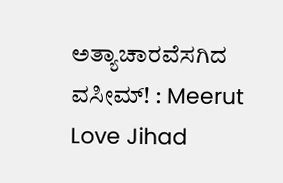ಅತ್ಯಾಚಾರವೆಸಗಿದ ವಸೀಮ್! : Meerut Love Jihad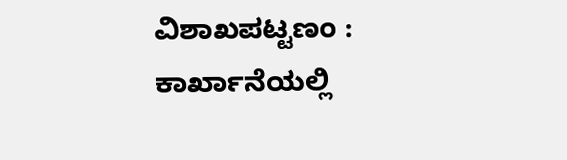ವಿಶಾಖಪಟ್ಟಣಂ : ಕಾರ್ಖಾನೆಯಲ್ಲಿ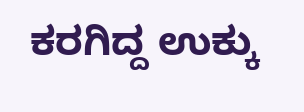ಕರಗಿದ್ದ ಉಕ್ಕು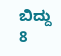ಬಿದ್ದು 8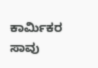ಕಾರ್ಮಿಕರ ಸಾವು